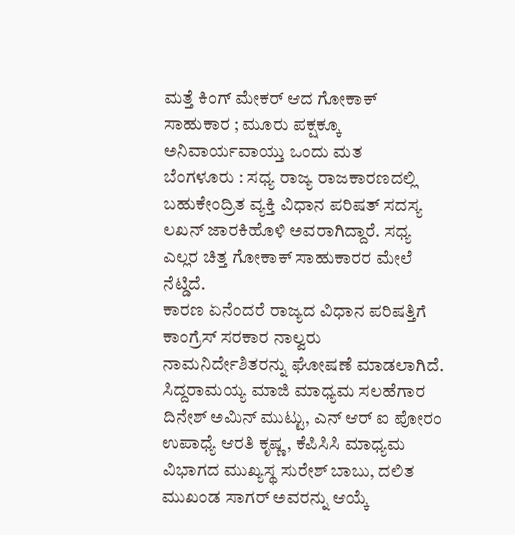ಮತ್ತೆ ಕಿಂಗ್ ಮೇಕರ್ ಆದ ಗೋಕಾಕ್ ಸಾಹುಕಾರ ; ಮೂರು ಪಕ್ಷಕ್ಕೂ ಅನಿವಾರ್ಯವಾಯ್ತು ಒಂದು ಮತ
ಬೆಂಗಳೂರು : ಸಧ್ಯ ರಾಜ್ಯ ರಾಜಕಾರಣದಲ್ಲಿ ಬಹುಕೇಂದ್ರಿತ ವ್ಯಕ್ತಿ ವಿಧಾನ ಪರಿಷತ್ ಸದಸ್ಯ ಲಖನ್ ಜಾರಕಿಹೊಳಿ ಅವರಾಗಿದ್ದಾರೆ. ಸಧ್ಯ ಎಲ್ಲರ ಚಿತ್ತ ಗೋಕಾಕ್ ಸಾಹುಕಾರರ ಮೇಲೆ ನೆಟ್ಡಿದೆ.
ಕಾರಣ ಏನೆಂದರೆ ರಾಜ್ಯದ ವಿಧಾನ ಪರಿಷತ್ತಿಗೆ ಕಾಂಗ್ರೆಸ್ ಸರಕಾರ ನಾಲ್ವರು ನಾಮನಿರ್ದೇಶಿತರನ್ನು ಘೋಷಣೆ ಮಾಡಲಾಗಿದೆ. ಸಿದ್ದರಾಮಯ್ಯ ಮಾಜಿ ಮಾಧ್ಯಮ ಸಲಹೆಗಾರ ದಿನೇಶ್ ಅಮಿನ್ ಮುಟ್ಟು, ಎನ್ ಆರ್ ಐ ಪೋರಂ ಉಪಾಧ್ಯೆ ಆರತಿ ಕೃಷ್ಣ, ಕೆಪಿಸಿಸಿ ಮಾಧ್ಯಮ ವಿಭಾಗದ ಮುಖ್ಯಸ್ಥ ಸುರೇಶ್ ಬಾಬು, ದಲಿತ ಮುಖಂಡ ಸಾಗರ್ ಅವರನ್ನು ಆಯ್ಕೆ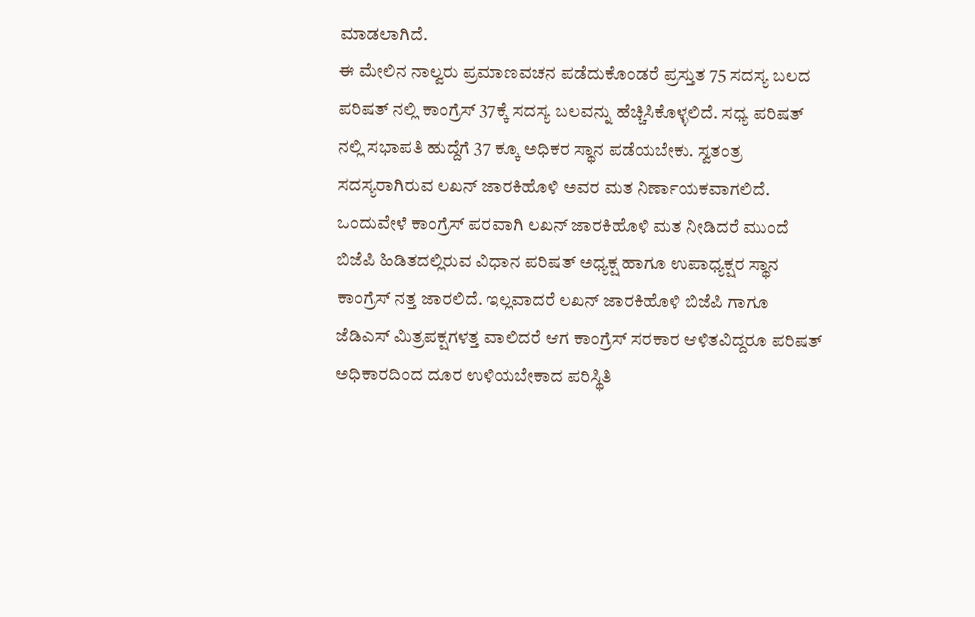ಮಾಡಲಾಗಿದೆ.
ಈ ಮೇಲಿನ ನಾಲ್ವರು ಪ್ರಮಾಣವಚನ ಪಡೆದುಕೊಂಡರೆ ಪ್ರಸ್ತುತ 75 ಸದಸ್ಯ ಬಲದ ಪರಿಷತ್ ನಲ್ಲಿ ಕಾಂಗ್ರೆಸ್ 37ಕ್ಕೆ ಸದಸ್ಯ ಬಲವನ್ನು ಹೆಚ್ಚಿಸಿಕೊಳ್ಳಲಿದೆ. ಸಧ್ಯ ಪರಿಷತ್ ನಲ್ಲಿ ಸಭಾಪತಿ ಹುದ್ದೆಗೆ 37 ಕ್ಕೂ ಅಧಿಕರ ಸ್ಥಾನ ಪಡೆಯಬೇಕು. ಸ್ವತಂತ್ರ ಸದಸ್ಯರಾಗಿರುವ ಲಖನ್ ಜಾರಕಿಹೊಳಿ ಅವರ ಮತ ನಿರ್ಣಾಯಕವಾಗಲಿದೆ.
ಒಂದುವೇಳೆ ಕಾಂಗ್ರೆಸ್ ಪರವಾಗಿ ಲಖನ್ ಜಾರಕಿಹೊಳಿ ಮತ ನೀಡಿದರೆ ಮುಂದೆ ಬಿಜೆಪಿ ಹಿಡಿತದಲ್ಲಿರುವ ವಿಧಾನ ಪರಿಷತ್ ಅಧ್ಯಕ್ಷ ಹಾಗೂ ಉಪಾಧ್ಯಕ್ಷರ ಸ್ಥಾನ ಕಾಂಗ್ರೆಸ್ ನತ್ತ ಜಾರಲಿದೆ. ಇಲ್ಲವಾದರೆ ಲಖನ್ ಜಾರಕಿಹೊಳಿ ಬಿಜೆಪಿ ಗಾಗೂ ಜೆಡಿಎಸ್ ಮಿತ್ರಪಕ್ಷಗಳತ್ತ ವಾಲಿದರೆ ಆಗ ಕಾಂಗ್ರೆಸ್ ಸರಕಾರ ಆಳಿತವಿದ್ದರೂ ಪರಿಷತ್ ಅಧಿಕಾರದಿಂದ ದೂರ ಉಳಿಯಬೇಕಾದ ಪರಿಸ್ಥಿತಿ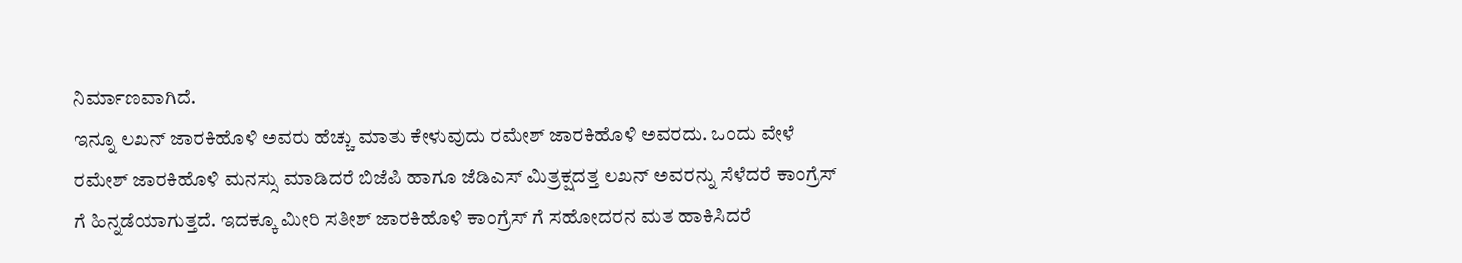ನಿರ್ಮಾಣವಾಗಿದೆ.
ಇನ್ನೂ ಲಖನ್ ಜಾರಕಿಹೊಳಿ ಅವರು ಹೆಚ್ಚು ಮಾತು ಕೇಳುವುದು ರಮೇಶ್ ಜಾರಕಿಹೊಳಿ ಅವರದು. ಒಂದು ವೇಳೆ ರಮೇಶ್ ಜಾರಕಿಹೊಳಿ ಮನಸ್ಸು ಮಾಡಿದರೆ ಬಿಜೆಪಿ ಹಾಗೂ ಜೆಡಿಎಸ್ ಮಿತ್ರಕ್ಷದತ್ತ ಲಖನ್ ಅವರನ್ನು ಸೆಳೆದರೆ ಕಾಂಗ್ರೆಸ್ ಗೆ ಹಿನ್ನಡೆಯಾಗುತ್ತದೆ. ಇದಕ್ಕೂ ಮೀರಿ ಸತೀಶ್ ಜಾರಕಿಹೊಳಿ ಕಾಂಗ್ರೆಸ್ ಗೆ ಸಹೋದರನ ಮತ ಹಾಕಿಸಿದರೆ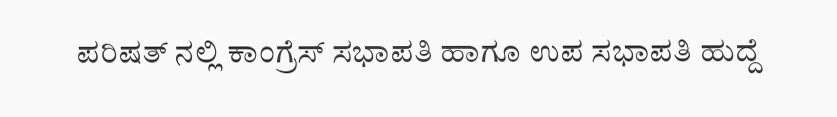ಪರಿಷತ್ ನಲ್ಲಿ ಕಾಂಗ್ರೆಸ್ ಸಭಾಪತಿ ಹಾಗೂ ಉಪ ಸಭಾಪತಿ ಹುದ್ದೆ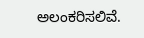ಅಲಂಕರಿಸಲಿವೆ.